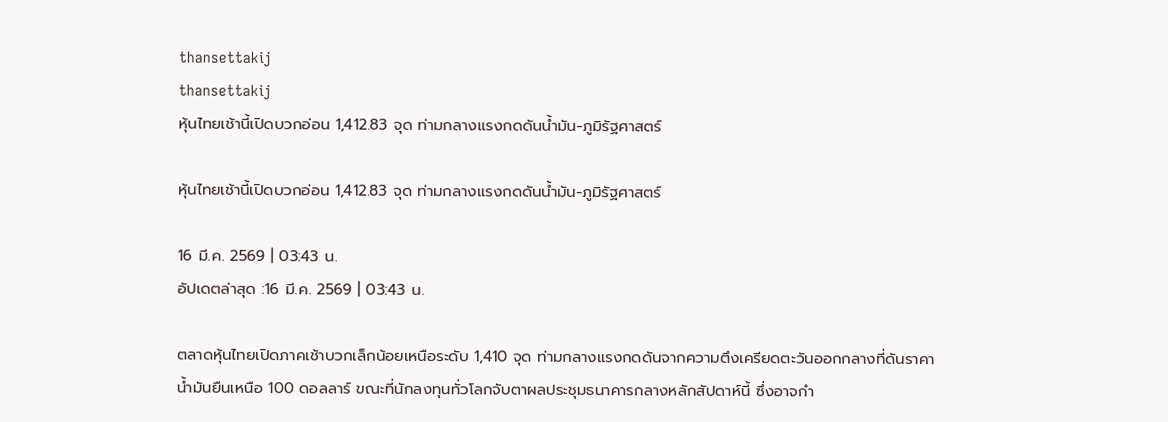thansettakij
thansettakij
หุ้นไทยเช้านี้เปิดบวกอ่อน 1,412.83 จุด ท่ามกลางแรงกดดันน้ำมัน-ภูมิรัฐศาสตร์

หุ้นไทยเช้านี้เปิดบวกอ่อน 1,412.83 จุด ท่ามกลางแรงกดดันน้ำมัน-ภูมิรัฐศาสตร์

16 มี.ค. 2569 | 03:43 น.
อัปเดตล่าสุด :16 มี.ค. 2569 | 03:43 น.

ตลาดหุ้นไทยเปิดภาคเช้าบวกเล็กน้อยเหนือระดับ 1,410 จุด ท่ามกลางแรงกดดันจากความตึงเครียดตะวันออกกลางที่ดันราคาน้ำมันยืนเหนือ 100 ดอลลาร์ ขณะที่นักลงทุนทั่วโลกจับตาผลประชุมธนาคารกลางหลักสัปดาห์นี้ ซึ่งอาจกำ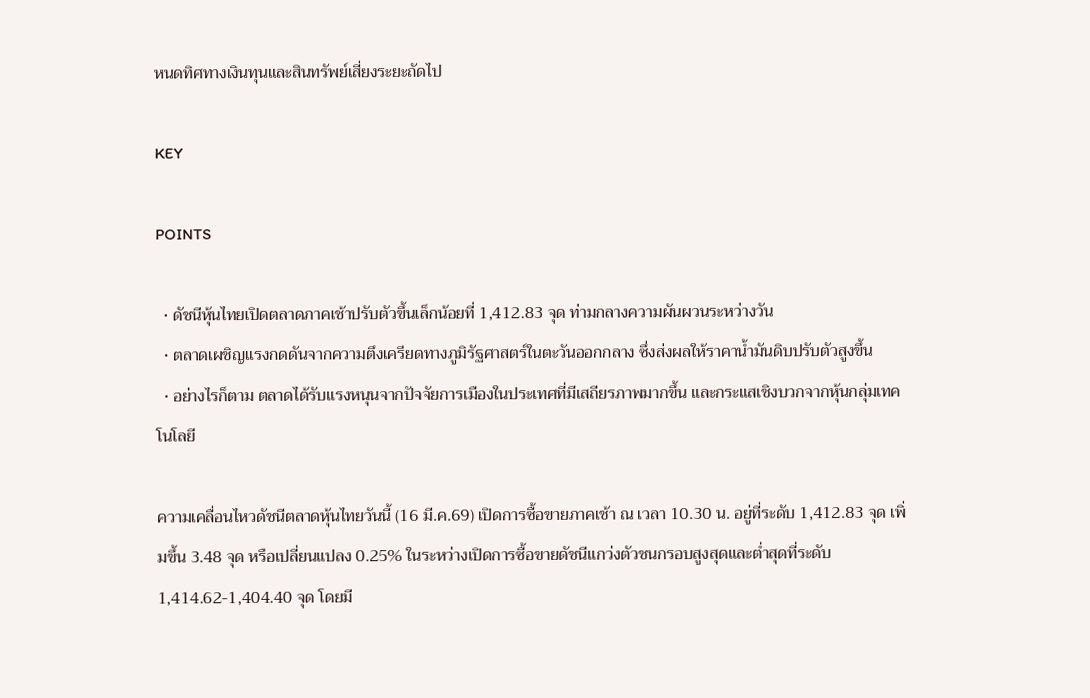หนดทิศทางเงินทุนและสินทรัพย์เสี่ยงระยะถัดไป

KEY

POINTS

  • ดัชนีหุ้นไทยเปิดตลาดภาคเช้าปรับตัวขึ้นเล็กน้อยที่ 1,412.83 จุด ท่ามกลางความผันผวนระหว่างวัน
  • ตลาดเผชิญแรงกดดันจากความตึงเครียดทางภูมิรัฐศาสตร์ในตะวันออกกลาง ซึ่งส่งผลให้ราคาน้ำมันดิบปรับตัวสูงขึ้น
  • อย่างไรก็ตาม ตลาดได้รับแรงหนุนจากปัจจัยการเมืองในประเทศที่มีเสถียรภาพมากขึ้น และกระแสเชิงบวกจากหุ้นกลุ่มเทคโนโลยี

ความเคลื่อนไหวดัชนีตลาดหุ้นไทยวันนี้ (16 มี.ค.69) เปิดการซื้อขายภาคเช้า ณ เวลา 10.30 น. อยู่ที่ระดับ 1,412.83 จุด เพิ่มขึ้น 3.48 จุด หรือเปลี่ยนแปลง 0.25% ในระหว่างเปิดการซื้อขายดัชนีแกว่งตัวชนกรอบสูงสุดและต่ำสุดที่ระดับ 1,414.62-1,404.40 จุด โดยมี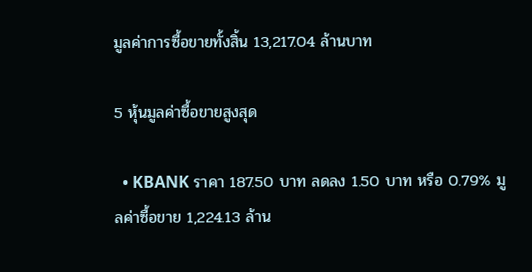มูลค่าการซื้อขายทั้งสิ้น 13,217.04 ล้านบาท

5 หุ้นมูลค่าซื้อขายสูงสุด

  • KBANK ราคา 187.50 บาท ลดลง 1.50 บาท หรือ 0.79% มูลค่าซื้อขาย 1,224.13 ล้าน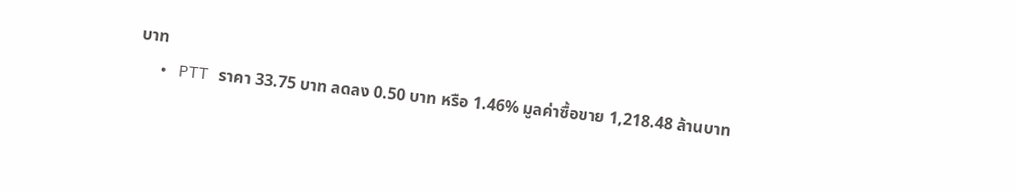บาท
  • PTT ราคา 33.75 บาท ลดลง 0.50 บาท หรือ 1.46% มูลค่าซื้อขาย 1,218.48 ล้านบาท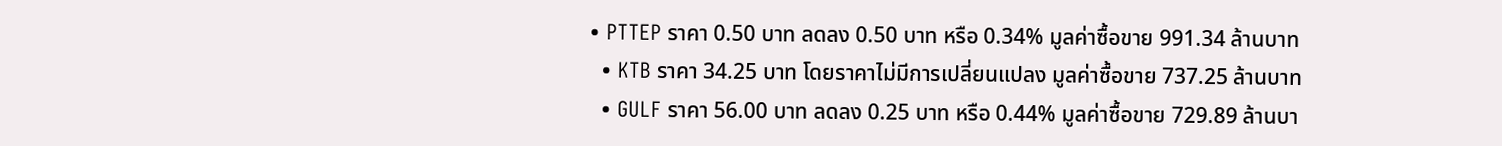• PTTEP ราคา 0.50 บาท ลดลง 0.50 บาท หรือ 0.34% มูลค่าซื้อขาย 991.34 ล้านบาท
  • KTB ราคา 34.25 บาท โดยราคาไม่มีการเปลี่ยนแปลง มูลค่าซื้อขาย 737.25 ล้านบาท
  • GULF ราคา 56.00 บาท ลดลง 0.25 บาท หรือ 0.44% มูลค่าซื้อขาย 729.89 ล้านบา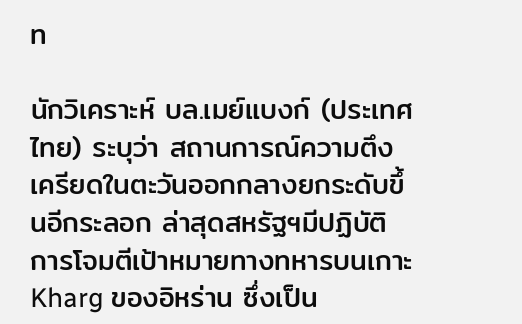ท

นักวิเคราะห์ บล.เมย์แบงก์ (ประเทศไทย) ระบุว่า สถานการณ์ความตึงเครียดในตะวันออกกลางยกระดับขึ้นอีกระลอก ล่าสุดสหรัฐฯมีปฏิบัติการโจมตีเป้าหมายทางทหารบนเกาะ Kharg ของอิหร่าน ซึ่งเป็น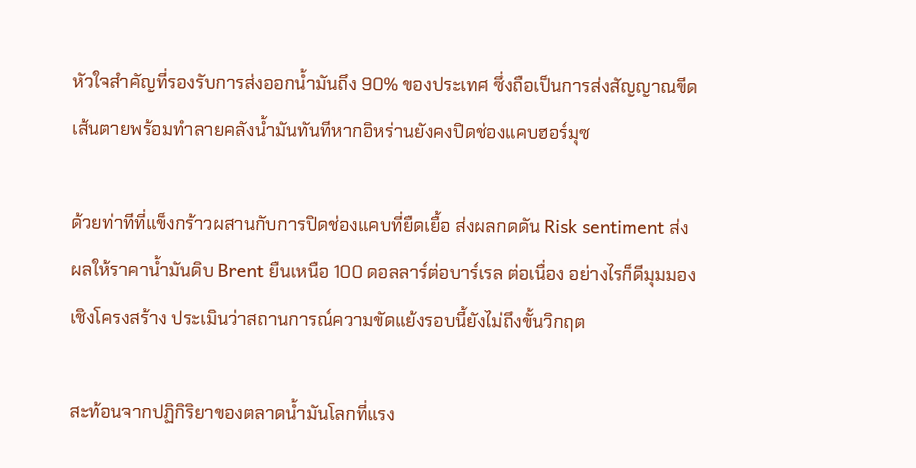หัวใจสำคัญที่รองรับการส่งออกน้ำมันถึง 90% ของประเทศ ซึ่งถือเป็นการส่งสัญญาณขีดเส้นตายพร้อมทำลายคลังน้ำมันทันทีหากอิหร่านยังคงปิดช่องแคบฮอร์มุซ

ด้วยท่าทีที่แข็งกร้าวผสานกับการปิดช่องแคบที่ยืดเยื้อ ส่งผลกดดัน Risk sentiment ส่งผลให้ราคาน้ำมันดิบ Brent ยืนเหนือ 100 ดอลลาร์ต่อบาร์เรล ต่อเนื่อง อย่างไรก็ดีมุมมองเชิงโครงสร้าง ประเมินว่าสถานการณ์ความขัดแย้งรอบนี้ยังไม่ถึงขั้นวิกฤต

สะท้อนจากปฏิกิริยาของตลาดน้ำมันโลกที่แรง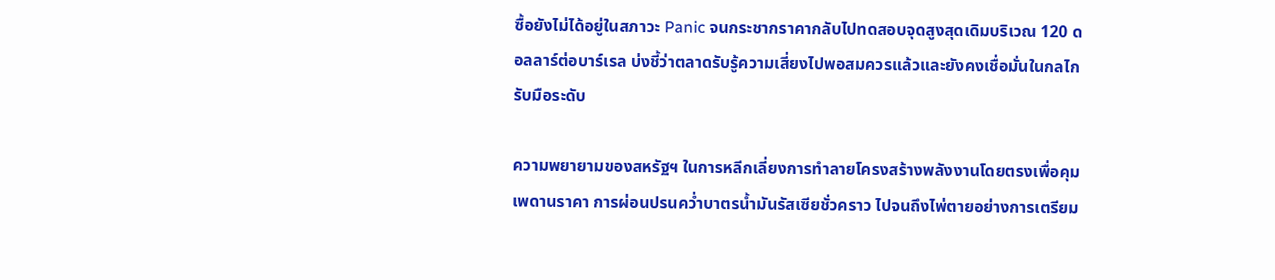ซื้อยังไม่ได้อยู่ในสภาวะ Panic จนกระชากราคากลับไปทดสอบจุดสูงสุดเดิมบริเวณ 120 ดอลลาร์ต่อบาร์เรล บ่งชี้ว่าตลาดรับรู้ความเสี่ยงไปพอสมควรแล้วและยังคงเชื่อมั่นในกลไกรับมือระดับ

ความพยายามของสหรัฐฯ ในการหลีกเลี่ยงการทำลายโครงสร้างพลังงานโดยตรงเพื่อคุมเพดานราคา การผ่อนปรนคว่ำบาตรน้ำมันรัสเซียชั่วคราว ไปจนถึงไพ่ตายอย่างการเตรียม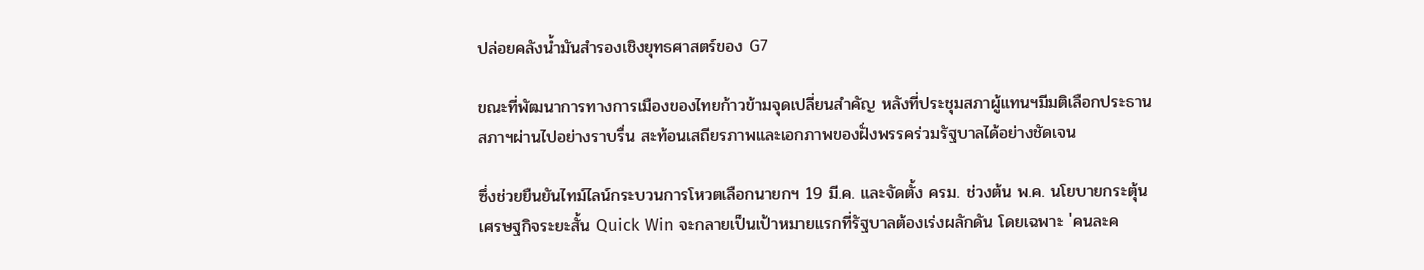ปล่อยคลังน้ำมันสำรองเชิงยุทธศาสตร์ของ G7

ขณะที่พัฒนาการทางการเมืองของไทยก้าวข้ามจุดเปลี่ยนสำคัญ หลังที่ประชุมสภาผู้แทนฯมีมติเลือกประธานสภาฯผ่านไปอย่างราบรื่น สะท้อนเสถียรภาพและเอกภาพของฝั่งพรรคร่วมรัฐบาลได้อย่างชัดเจน

ซึ่งช่วยยืนยันไทม์ไลน์กระบวนการโหวตเลือกนายกฯ 19 มี.ค. และจัดตั้ง ครม. ช่วงต้น พ.ค. นโยบายกระตุ้นเศรษฐกิจระยะสั้น Quick Win จะกลายเป็นเป้าหมายแรกที่รัฐบาลต้องเร่งผลักดัน โดยเฉพาะ 'คนละค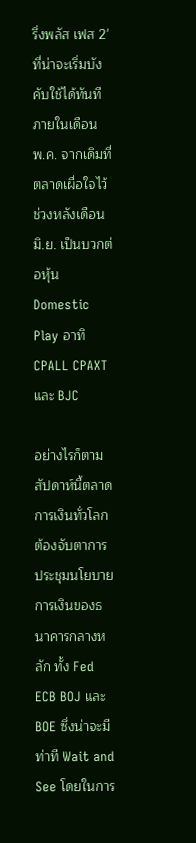รึ่งพลัส เฟส 2' ที่น่าจะเริ่มบังคับใช้ได้ทันทีภายในเดือน พ.ค. จากเดิมที่ตลาดเผื่อใจไว้ช่วงหลังเดือน มิ.ย. เป็นบวกต่อหุ้น Domestic Play อาทิ CPALL CPAXT และ BJC

อย่างไรก็ตาม สัปดาห์นี้ตลาดการเงินทั่วโลกต้องจับตาการประชุมนโยบายการเงินของธนาคารกลางหลัก ทั้ง Fed ECB BOJ และ BOE ซึ่งน่าจะมีท่าที Wait and See โดยในการ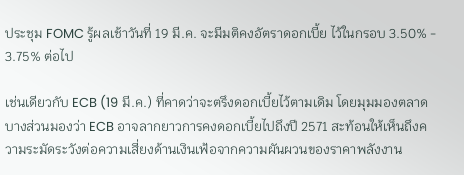ประชุม FOMC รู้ผลเช้าวันที่ 19 มี.ค. จะมีมติคงอัตราดอกเบี้ย ไว้ในกรอบ 3.50% - 3.75% ต่อไป

เช่นเดียวกับ ECB (19 มี.ค.) ที่คาดว่าจะตรึงดอกเบี้ยไว้ตามเดิม โดยมุมมองตลาดบางส่วนมองว่า ECB อาจลากยาวการคงดอกเบี้ยไปถึงปี 2571 สะท้อนให้เห็นถึงความระมัดระวังต่อความเสี่ยงด้านเงินเฟ้อจากความผันผวนของราคาพลังงาน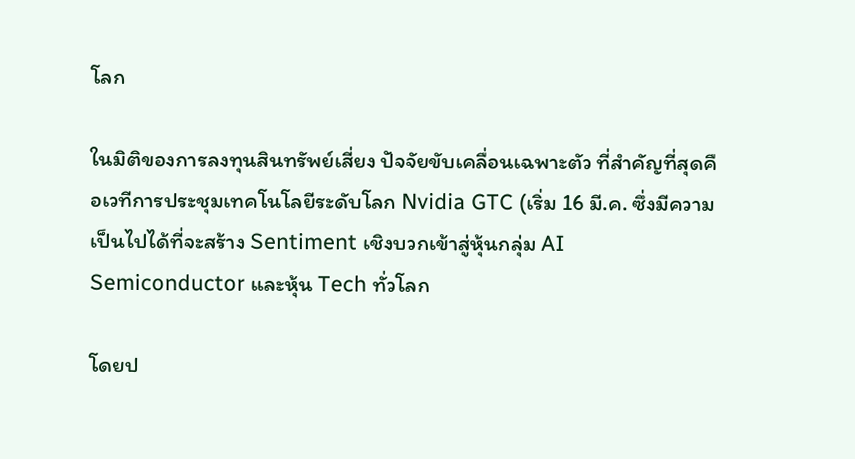โลก

ในมิติของการลงทุนสินทรัพย์เสี่ยง ปัจจัยขับเคลื่อนเฉพาะตัว ที่สำคัญที่สุดคือเวทีการประชุมเทคโนโลยีระดับโลก Nvidia GTC (เริ่ม 16 มี.ค. ซึ่งมีความเป็นไปได้ที่จะสร้าง Sentiment เชิงบวกเข้าสู่หุ้นกลุ่ม AI Semiconductor และหุ้น Tech ทั่วโลก

โดยป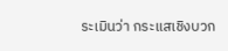ระเมินว่า กระแสเชิงบวก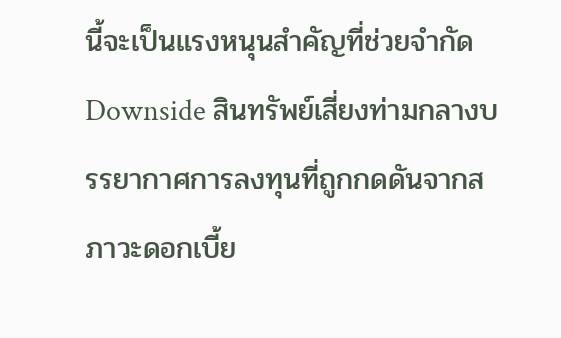นี้จะเป็นแรงหนุนสำคัญที่ช่วยจำกัด Downside สินทรัพย์เสี่ยงท่ามกลางบรรยากาศการลงทุนที่ถูกกดดันจากสภาวะดอกเบี้ย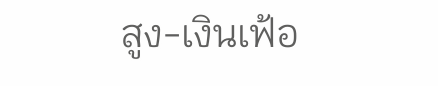สูง-เงินเฟ้อ